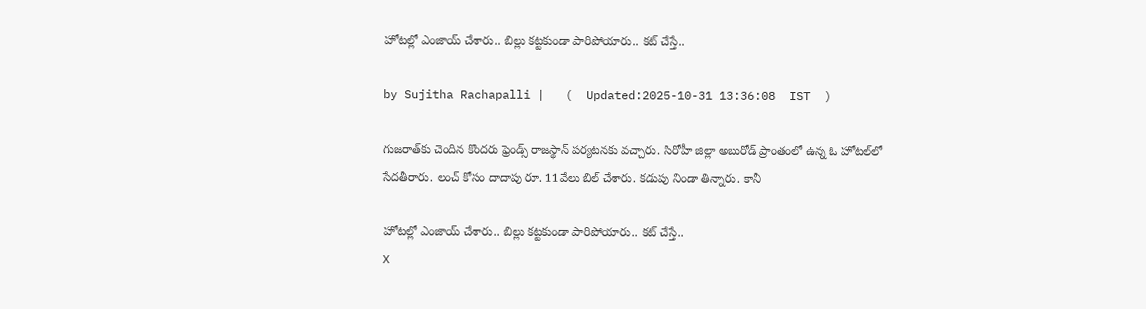హోటల్లో ఎంజాయ్ చేశారు.. బిల్లు కట్టకుండా పారిపోయారు.. కట్ చేస్తే..

by Sujitha Rachapalli |   (  Updated:2025-10-31 13:36:08  IST  )

గుజరాత్‌కు చెందిన కొందరు ఫ్రెండ్స్ రాజస్థాన్ పర్యటనకు వచ్చారు. సిరోహీ జిల్లా అబురోడ్ ప్రాంతంలో ఉన్న ఓ హోటల్‌లో సేదతీరారు. లంచ్ కోసం దాదాపు రూ. 11వేలు బిల్ చేశారు. కడుపు నిండా తిన్నారు. కానీ

హోటల్లో ఎంజాయ్ చేశారు.. బిల్లు కట్టకుండా పారిపోయారు.. కట్ చేస్తే..
X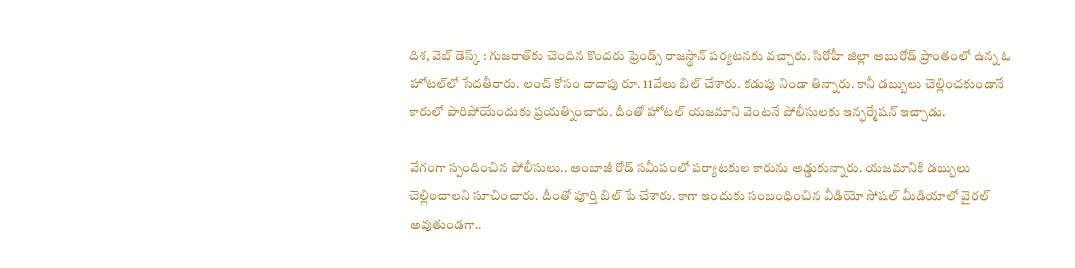దిశ, వెబ్ డెస్క్ : గుజరాత్‌కు చెందిన కొందరు ఫ్రెండ్స్ రాజస్థాన్ పర్యటనకు వచ్చారు. సిరోహీ జిల్లా అబురోడ్ ప్రాంతంలో ఉన్న ఓ హోటల్‌లో సేదతీరారు. లంచ్ కోసం దాదాపు రూ. 11వేలు బిల్ చేశారు. కడుపు నిండా తిన్నారు. కానీ డబ్బులు చెల్లించకుండానే కారులో పారిపోయేందుకు ప్రయత్నించారు. దీంతో హోటల్ యజమాని వెంటనే పోలీసులకు ఇన్ఫర్మేషన్ ఇచ్చాడు.

వేగంగా స్పందించిన పోలీసులు.. అంబాజీ రోడ్ సమీపంలో పర్యాటకుల కారును అడ్డుకున్నారు. యజమానికి డబ్బులు చెల్లించాలని సూచించారు. దీంతో పూర్తి బిల్ పే చేశారు. కాగా ఇందుకు సంబంధించిన వీడియో సోషల్ మీడియాలో వైరల్ అవుతుండగా..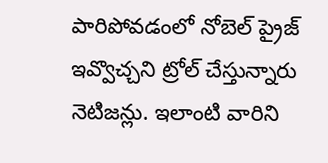పారిపోవడంలో నోబెల్ ప్రైజ్ ఇవ్వొచ్చని ట్రోల్ చేస్తున్నారు నెటిజన్లు. ఇలాంటి వారిని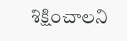శిక్షించాలని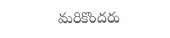మరికొందరు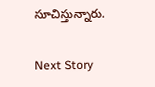సూచిస్తున్నారు.

Next Story